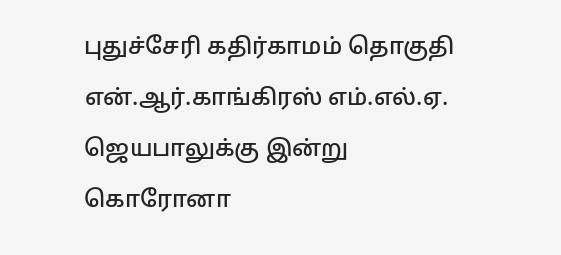புதுச்சேரி கதிர்காமம் தொகுதி என்.ஆர்.காங்கிரஸ் எம்.எல்.ஏ. ஜெயபாலுக்கு இன்று கொரோனா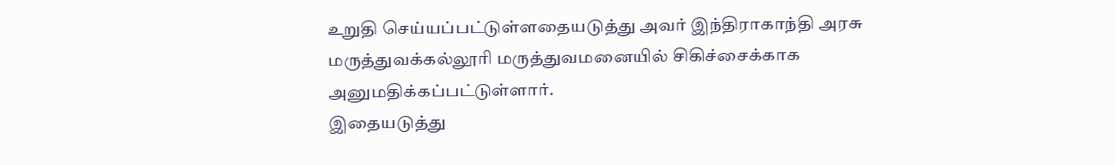உறுதி செய்யப்பட்டுள்ளதையடுத்து அவர் இந்திராகாந்தி அரசு மருத்துவக்கல்லூரி மருத்துவமனையில் சிகிச்சைக்காக அனுமதிக்கப்பட்டுள்ளார்.
இதையடுத்து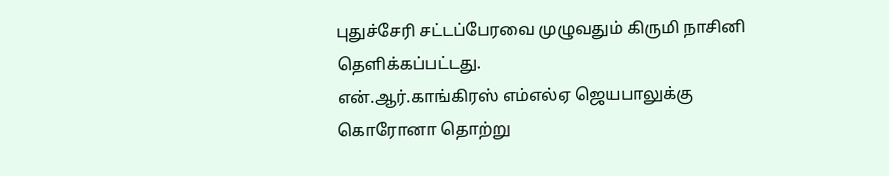புதுச்சேரி சட்டப்பேரவை முழுவதும் கிருமி நாசினி தெளிக்கப்பட்டது.
என்.ஆர்.காங்கிரஸ் எம்எல்ஏ ஜெயபாலுக்கு கொரோனா தொற்று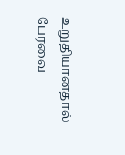உறுதியானதால் பேரவை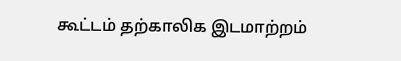கூட்டம் தற்காலிக இடமாற்றம்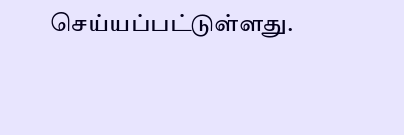செய்யப்பட்டுள்ளது.